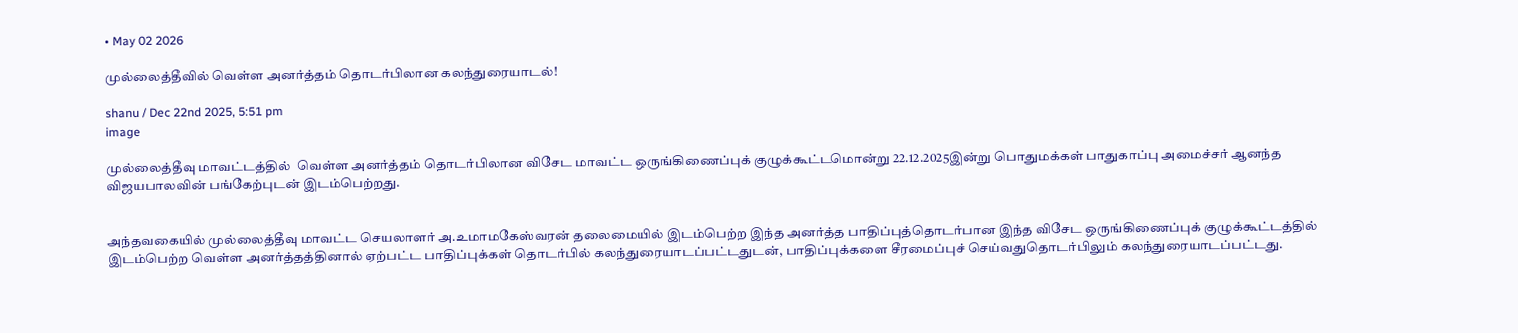• May 02 2026

முல்லைத்தீவில் வெள்ள அனர்த்தம் தொடர்பிலான கலந்துரையாடல்!

shanu / Dec 22nd 2025, 5:51 pm
image

முல்லைத்தீவு மாவட்டத்தில்  வெள்ள அனர்த்தம் தொடர்பிலான விசேட மாவட்ட ஒருங்கிணைப்புக் குழுக்கூட்டமொன்று 22.12.2025இன்று பொதுமக்கள் பாதுகாப்பு அமைச்சர் ஆனந்த விஜயபாலவின் பங்கேற்புடன் இடம்பெற்றது.


அந்தவகையில் முல்லைத்தீவு மாவட்ட செயலாளர் அ.உமாமகேஸ்வரன் தலைமையில் இடம்பெற்ற இந்த அனர்த்த பாதிப்புத்தொடர்பான இந்த விசேட ஒருங்கிணைப்புக் குழுக்கூட்டத்தில் இடம்பெற்ற வெள்ள அனர்த்தத்தினால் ஏற்பட்ட பாதிப்புக்கள் தொடர்பில் கலந்துரையாடப்பட்டதுடன், பாதிப்புக்களை சீரமைப்புச் செய்வதுதொடர்பிலும் கலந்துரையாடப்பட்டது.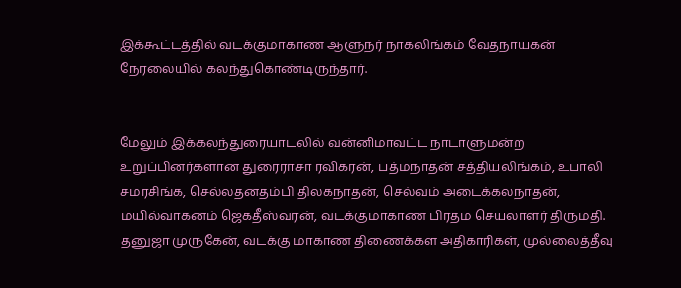இக்கூட்டத்தில் வடக்குமாகாண ஆளுநர் நாகலிங்கம் வேதநாயகன் நேரலையில் கலந்துகொண்டிருந்தார்.


மேலும் இக்கலந்துரையாடலில் வன்னிமாவட்ட நாடாளுமன்ற உறுப்பினர்களான துரைராசா ரவிகரன், பத்மநாதன் சத்தியலிங்கம், உபாலி சமரசிங்க, செல்லதனதம்பி திலகநாதன், செல்வம் அடைக்கலநாதன், மயில்வாகனம் ஜெகதீஸ்வரன், வடக்குமாகாண பிரதம செயலாளர் திருமதி. தனுஜா முருகேன், வடக்கு மாகாண திணைக்கள அதிகாரிகள், முல்லைத்தீவு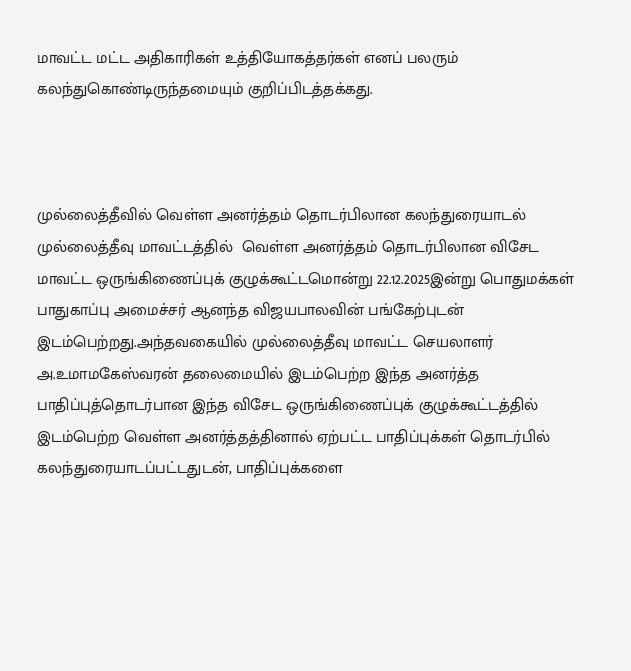மாவட்ட மட்ட அதிகாரிகள் உத்தியோகத்தர்கள் எனப் பலரும் கலந்துகொண்டிருந்தமையும் குறிப்பிடத்தக்கது.



முல்லைத்தீவில் வெள்ள அனர்த்தம் தொடர்பிலான கலந்துரையாடல் முல்லைத்தீவு மாவட்டத்தில்  வெள்ள அனர்த்தம் தொடர்பிலான விசேட மாவட்ட ஒருங்கிணைப்புக் குழுக்கூட்டமொன்று 22.12.2025இன்று பொதுமக்கள் பாதுகாப்பு அமைச்சர் ஆனந்த விஜயபாலவின் பங்கேற்புடன் இடம்பெற்றது.அந்தவகையில் முல்லைத்தீவு மாவட்ட செயலாளர் அ.உமாமகேஸ்வரன் தலைமையில் இடம்பெற்ற இந்த அனர்த்த பாதிப்புத்தொடர்பான இந்த விசேட ஒருங்கிணைப்புக் குழுக்கூட்டத்தில் இடம்பெற்ற வெள்ள அனர்த்தத்தினால் ஏற்பட்ட பாதிப்புக்கள் தொடர்பில் கலந்துரையாடப்பட்டதுடன், பாதிப்புக்களை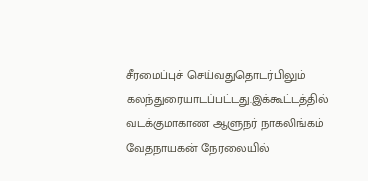சீரமைப்புச் செய்வதுதொடர்பிலும் கலந்துரையாடப்பட்டது.இக்கூட்டத்தில் வடக்குமாகாண ஆளுநர் நாகலிங்கம் வேதநாயகன் நேரலையில்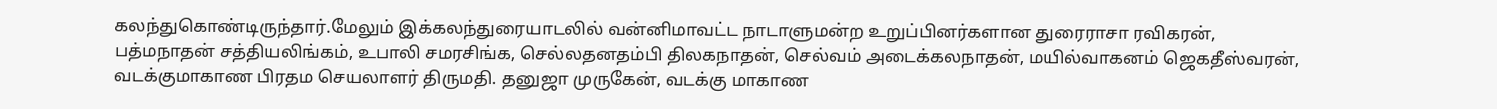கலந்துகொண்டிருந்தார்.மேலும் இக்கலந்துரையாடலில் வன்னிமாவட்ட நாடாளுமன்ற உறுப்பினர்களான துரைராசா ரவிகரன், பத்மநாதன் சத்தியலிங்கம், உபாலி சமரசிங்க, செல்லதனதம்பி திலகநாதன், செல்வம் அடைக்கலநாதன், மயில்வாகனம் ஜெகதீஸ்வரன், வடக்குமாகாண பிரதம செயலாளர் திருமதி. தனுஜா முருகேன், வடக்கு மாகாண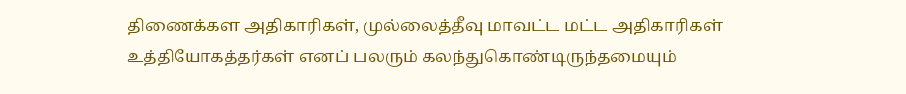திணைக்கள அதிகாரிகள், முல்லைத்தீவு மாவட்ட மட்ட அதிகாரிகள் உத்தியோகத்தர்கள் எனப் பலரும் கலந்துகொண்டிருந்தமையும்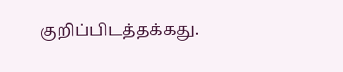குறிப்பிடத்தக்கது.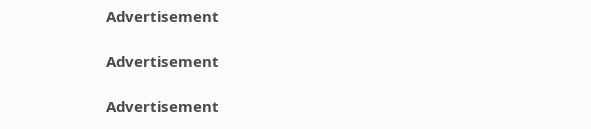Advertisement

Advertisement

Advertisement